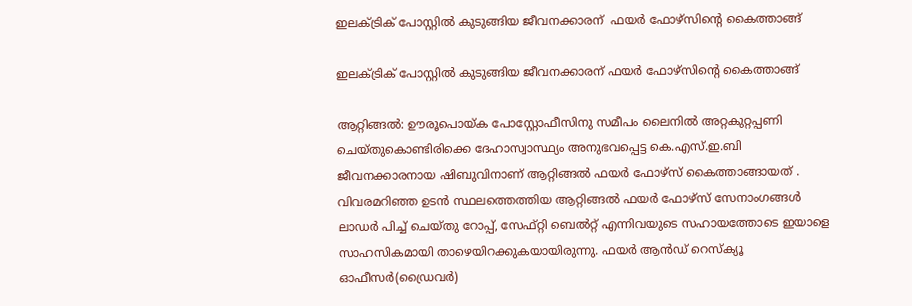ഇലക്ട്രിക് പോസ്റ്റിൽ കുടുങ്ങിയ ജീവനക്കാരന്  ഫയർ ഫോഴ്‌സിന്റെ കൈത്താങ്ങ്

ഇലക്ട്രിക് പോസ്റ്റിൽ കുടുങ്ങിയ ജീവനക്കാരന് ഫയർ ഫോഴ്‌സിന്റെ കൈത്താങ്ങ്

ആറ്റിങ്ങൽ: ഊരൂപൊയ്ക പോസ്റ്റോഫീസിനു സമീപം ലൈനിൽ അറ്റകുറ്റപ്പണി ചെയ്തുകൊണ്ടിരിക്കെ ദേഹാസ്വാസ്ഥ്യം അനുഭവപ്പെട്ട കെ.എസ്.ഇ.ബി ജീവനക്കാരനായ ഷിബുവിനാണ് ആറ്റിങ്ങൽ ഫയർ ഫോഴ്സ് കൈത്താങ്ങായത് . വിവരമറിഞ്ഞ ഉടൻ സ്ഥലത്തെത്തിയ ആറ്റിങ്ങൽ ഫയർ ഫോഴ്‌സ് സേനാംഗങ്ങൾ ലാഡർ പിച്ച് ചെയ്തു റോപ്പ്, സേഫ്റ്റി ബെൽറ്റ് എന്നിവയുടെ സഹായത്തോടെ ഇയാളെ സാഹസികമായി താഴെയിറക്കുകയായിരുന്നു. ഫയർ ആൻഡ് റെസ്ക്യൂ ഓഫീസർ(ഡ്രൈവർ)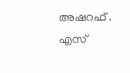അഷറഫ് . എസ്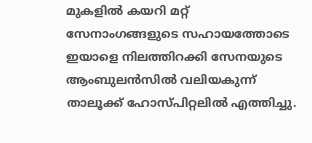മുകളിൽ കയറി മറ്റ് സേനാംഗങ്ങളുടെ സഹായത്തോടെ ഇയാളെ നിലത്തിറക്കി സേനയുടെ ആംബുലൻസിൽ വലിയകുന്ന് താലൂക്ക് ഹോസ്പിറ്റലിൽ എത്തിച്ചു.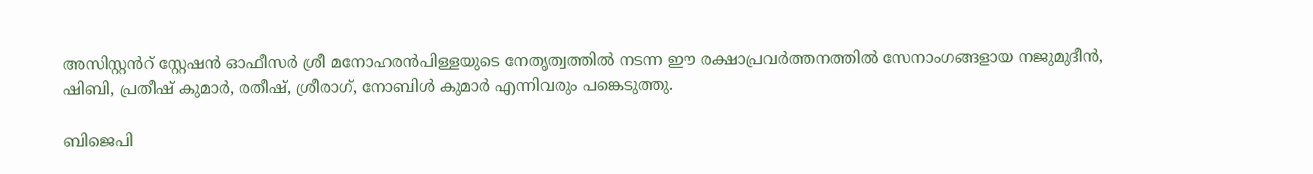അസിസ്റ്റൻറ് സ്റ്റേഷൻ ഓഫീസർ ശ്രീ മനോഹരൻപിള്ളയുടെ നേതൃത്വത്തിൽ നടന്ന ഈ രക്ഷാപ്രവർത്തനത്തിൽ സേനാംഗങ്ങളായ നജുമുദീൻ, ഷിബി, പ്രതീഷ് കുമാർ, രതീഷ്, ശ്രീരാഗ്, നോബിൾ കുമാർ എന്നിവരും പങ്കെടുത്തു.

ബിജെപി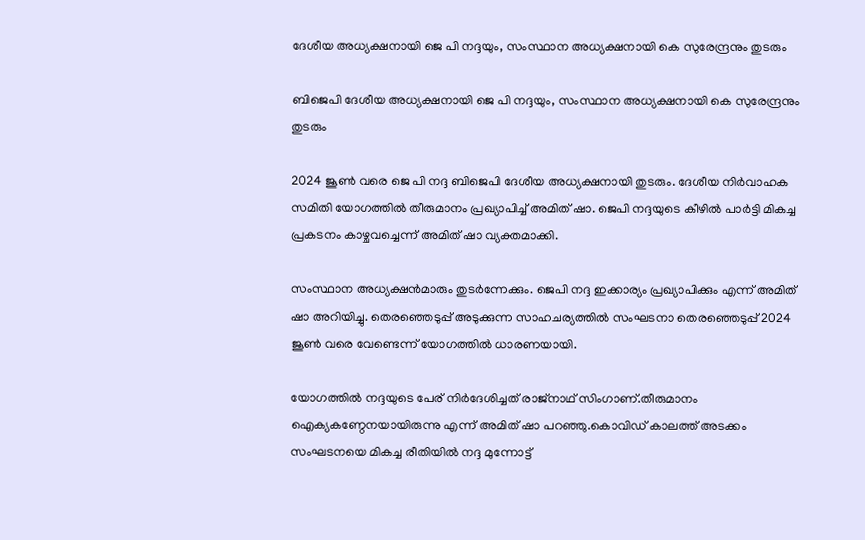ദേശീയ അധ്യക്ഷനായി ജെ പി നദ്ദയും, സംസ്ഥാന അധ്യക്ഷനായി കെ സുരേന്ദ്രനും തുടരും

ബിജെപി ദേശീയ അധ്യക്ഷനായി ജെ പി നദ്ദയും, സംസ്ഥാന അധ്യക്ഷനായി കെ സുരേന്ദ്രനും തുടരും

2024 ജൂൺ വരെ ജെ പി നദ്ദ ബിജെപി ദേശീയ അധ്യക്ഷനായി തുടരും. ദേശീയ നിർവാഹക സമിതി യോഗത്തിൽ തീരുമാനം പ്രഖ്യാപിച്ച് അമിത് ഷാ. ജെപി നദ്ദയുടെ കീഴിൽ പാർട്ടി മികച്ച പ്രകടനം കാഴ്ചവച്ചെന്ന് അമിത് ഷാ വ്യക്തമാക്കി.

സംസ്ഥാന അധ്യക്ഷൻമാരും തുടര്‍ന്നേക്കും. ജെപി നദ്ദ ഇക്കാര്യം പ്രഖ്യാപിക്കും എന്ന് അമിത് ഷാ അറിയിച്ചു. തെരഞ്ഞെടുപ്പ് അടുക്കുന്ന സാഹചര്യത്തിൽ സംഘടനാ തെരഞ്ഞെടുപ്പ് 2024 ജൂൺ വരെ വേണ്ടെന്ന് യോഗത്തിൽ ധാരണയായി.

യോഗത്തിൽ നദ്ദയുടെ പേര് നിർദേശിച്ചത് രാജ്നാഥ് സിംഗാണ്.തീരുമാനം ഐക്യകണ്ഠേനയായിരുന്നു എന്ന് അമിത് ഷാ പറഞ്ഞു.കൊവിഡ് കാലത്ത് അടക്കം സംഘടനയെ മികച്ച രീതിയിൽ നദ്ദ മുന്നോട്ട്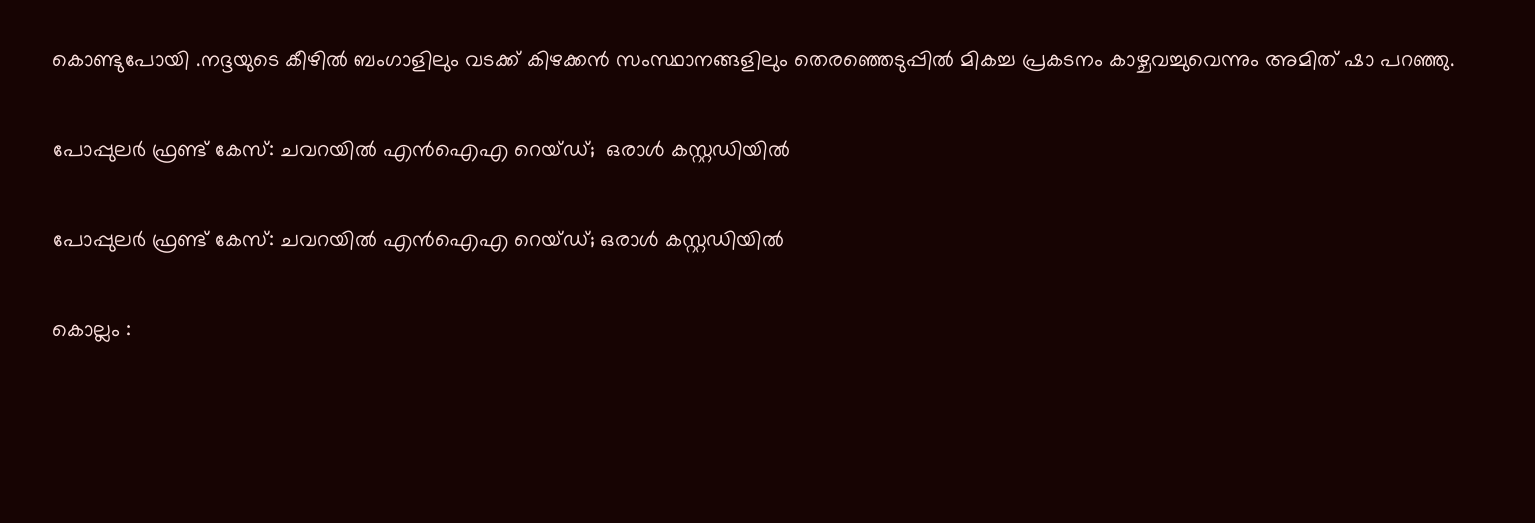കൊണ്ടുപോയി .നദ്ദയുടെ കീഴിൽ ബംഗാളിലും വടക്ക് കിഴക്കൻ സംസ്ഥാനങ്ങളിലും തെരഞ്ഞെടുപ്പിൽ മികച്ച പ്രകടനം കാഴ്ചവച്ചുവെന്നും അമിത് ഷാ പറഞ്ഞു.

പോപ്പുലർ ഫ്രണ്ട് കേസ്: ചവറയിൽ എൻഐഎ റെയ്ഡ്;  ഒരാൾ കസ്റ്റഡിയിൽ

പോപ്പുലർ ഫ്രണ്ട് കേസ്: ചവറയിൽ എൻഐഎ റെയ്ഡ്; ഒരാൾ കസ്റ്റഡിയിൽ

കൊല്ലം :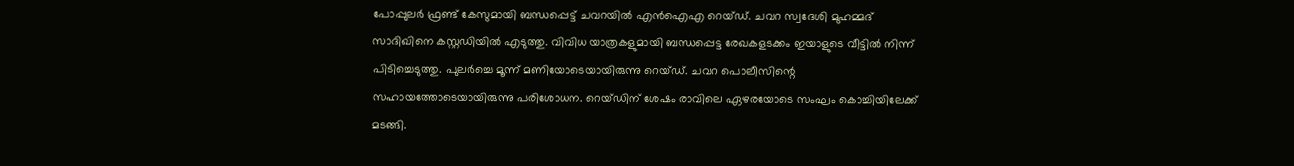പോപ്പുലർ ഫ്രണ്ട് കേസുമായി ബന്ധപ്പെട്ട് ചവറയിൽ എൻഐഎ റെയ്ഡ്. ചവറ സ്വദേശി മുഹമ്മദ് സാദിഖിനെ കസ്റ്റഡിയിൽ എടുത്തു. വിവിധ യാത്രകളുമായി ബന്ധപ്പെട്ട രേഖകളടക്കം ഇയാളുടെ വീട്ടിൽ നിന്ന് പിടിച്ചെടുത്തു. പുലർച്ചെ മൂന്ന് മണിയോടെയായിരുന്നു റെയ്ഡ്. ചവറ പൊലീസിന്റെ സഹായത്തോടെയായിരുന്നു പരിശോധന. റെയ്ഡിന് ശേഷം രാവിലെ ഏഴരയോടെ സംഘം കൊച്ചിയിലേക്ക് മടങ്ങി.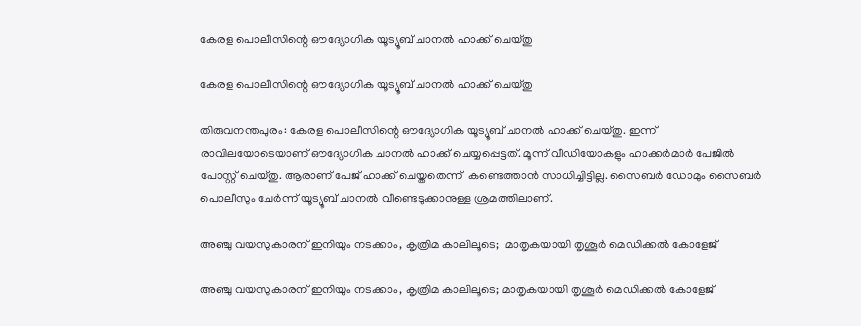കേരള പൊലീസിന്റെ ഔദ്യോഗിക യൂട്യൂബ് ചാനൽ ഹാക്ക് ചെയ്തു

കേരള പൊലീസിന്റെ ഔദ്യോഗിക യൂട്യൂബ് ചാനൽ ഹാക്ക് ചെയ്തു

തിരുവനന്തപുരം: കേരള പൊലീസിന്റെ ഔദ്യോഗിക യൂട്യൂബ് ചാനൽ ഹാക്ക് ചെയ്തു. ഇന്ന് രാവിലയോടെയാണ് ഔദ്യോഗിക ചാനൽ ഹാക്ക് ചെയ്യപ്പെട്ടത്. മൂന്ന് വീഡിയോകളും ഹാക്കർമാർ പേജിൽ പോസ്റ്റ് ചെയ്തു. ആരാണ് പേജ് ഹാക്ക് ചെയ്തതെന്ന്  കണ്ടെത്താൻ സാധിച്ചിട്ടില്ല. സൈബർ ഡോമും സൈബ‍ര്‍ പൊലീസും ചേര്‍ന്ന് യൂട്യൂബ് ചാനൽ വീണ്ടെടുക്കാനുള്ള ശ്രമത്തിലാണ്.

അഞ്ചു വയസുകാരന് ഇനിയും നടക്കാം, കൃത്രിമ കാലിലൂടെ;  മാതൃകയായി തൃശൂര്‍ മെഡിക്കല്‍ കോളേജ്

അഞ്ചു വയസുകാരന് ഇനിയും നടക്കാം, കൃത്രിമ കാലിലൂടെ; മാതൃകയായി തൃശൂര്‍ മെഡിക്കല്‍ കോളേജ്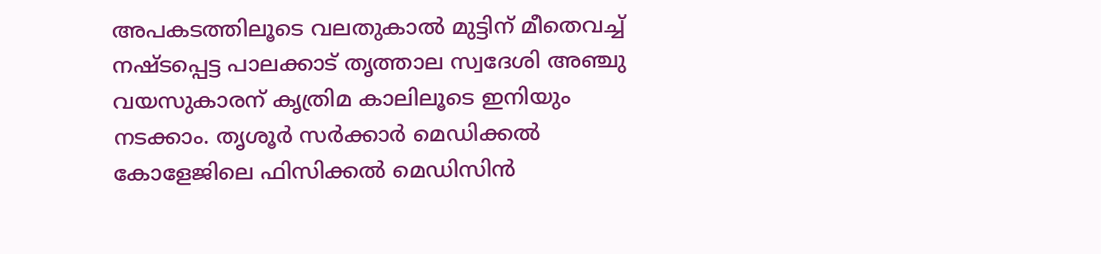അപകടത്തിലൂടെ വലതുകാല്‍ മുട്ടിന് മീതെവച്ച് നഷ്ടപ്പെട്ട പാലക്കാട് തൃത്താല സ്വദേശി അഞ്ചു വയസുകാരന് കൃത്രിമ കാലിലൂടെ ഇനിയും നടക്കാം. തൃശൂര്‍ സര്‍ക്കാര്‍ മെഡിക്കല്‍ കോളേജിലെ ഫിസിക്കല്‍ മെഡിസിന്‍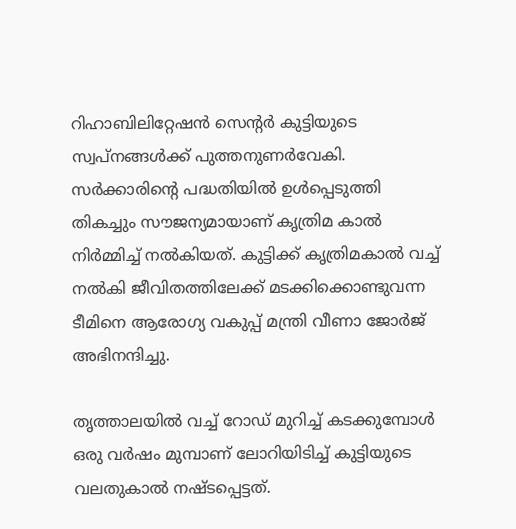റിഹാബിലിറ്റേഷന്‍ സെന്റര്‍ കുട്ടിയുടെ സ്വപ്നങ്ങള്‍ക്ക് പുത്തനുണര്‍വേകി. സര്‍ക്കാരിന്റെ പദ്ധതിയില്‍ ഉള്‍പ്പെടുത്തി തികച്ചും സൗജന്യമായാണ് കൃത്രിമ കാല്‍ നിര്‍മ്മിച്ച് നല്‍കിയത്. കുട്ടിക്ക് കൃത്രിമകാല്‍ വച്ച് നല്‍കി ജീവിതത്തിലേക്ക് മടക്കിക്കൊണ്ടുവന്ന ടീമിനെ ആരോഗ്യ വകുപ്പ് മന്ത്രി വീണാ ജോര്‍ജ് അഭിനന്ദിച്ചു.

തൃത്താലയില്‍ വച്ച് റോഡ് മുറിച്ച് കടക്കുമ്പോള്‍ ഒരു വര്‍ഷം മുമ്പാണ് ലോറിയിടിച്ച് കുട്ടിയുടെ വലതുകാല്‍ നഷ്ടപ്പെട്ടത്.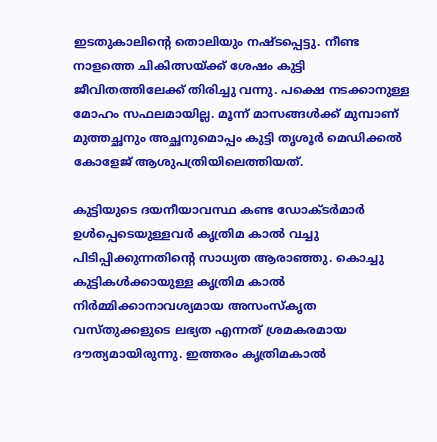ഇടതുകാലിന്റെ തൊലിയും നഷ്ടപ്പെട്ടു. നീണ്ട നാളത്തെ ചികിത്സയ്ക്ക് ശേഷം കുട്ടി ജീവിതത്തിലേക്ക് തിരിച്ചു വന്നു. പക്ഷെ നടക്കാനുള്ള മോഹം സഫലമായില്ല. മൂന്ന് മാസങ്ങള്‍ക്ക് മുമ്പാണ് മുത്തച്ഛനും അച്ഛനുമൊപ്പം കുട്ടി തൃശൂര്‍ മെഡിക്കല്‍ കോളേജ് ആശുപത്രിയിലെത്തിയത്.

കുട്ടിയുടെ ദയനീയാവസ്ഥ കണ്ട ഡോക്ടര്‍മാര്‍ ഉള്‍പ്പെടെയുള്ളവര്‍ കൃത്രിമ കാല്‍ വച്ചു പിടിപ്പിക്കുന്നതിന്റെ സാധ്യത ആരാഞ്ഞു. കൊച്ചു കുട്ടികള്‍ക്കായുള്ള കൃത്രിമ കാല്‍ നിര്‍മ്മിക്കാനാവശ്യമായ അസംസ്‌കൃത വസ്തുക്കളുടെ ലഭ്യത എന്നത് ശ്രമകരമായ ദൗത്യമായിരുന്നു. ഇത്തരം കൃത്രിമകാല്‍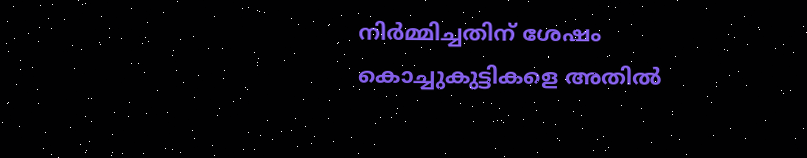നിര്‍മ്മിച്ചതിന് ശേഷം കൊച്ചുകുട്ടികളെ അതില്‍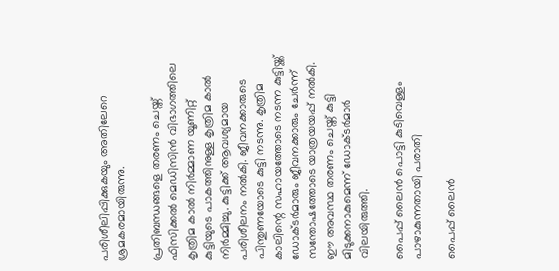പരിശീലിപ്പിക്കുകയും അതിലേറെ ശ്രമകരമായിരുന്നു.

പ്രതിബന്ധങ്ങളെ തരണം ചെയ്ത് ഫിസിക്കല്‍ മെഡിസിന്‍ വിഭാഗത്തിലെ കൃത്രിമ കാല്‍ നിര്‍മ്മാണ യൂണിറ്റ് കുട്ടിയുടെ പാകത്തിനുള്ള കൃത്രിമ കാല്‍ നിര്‍മ്മിച്ചു. കുട്ടിക്ക് ആവശ്യമായ പരിശീലനം നല്‍കി. ജീവനക്കാരുടെ പിന്തുണയോടെ കുട്ടി നടന്നു. കൃത്രിമ കാലിന്റെ സഹായത്തോടെ നടന്ന കുട്ടിയ്ക്ക് ഡോക്ടര്‍മാരും ജീവനക്കാരും ചേര്‍ന്ന് സന്തോഷത്തോടെ യാത്രയയപ്പ് നല്‍കി. ഈ അവസ്ഥ തരണം ചെയ്ത് കുട്ടി മിടുക്കനാകുമെന്ന് ഡോക്ടര്‍മാര്‍ വിലയിരുത്തി.

പൈപ്പ് ലൈൻ പൊട്ടി കുടിവെള്ളം പാഴാകുന്നതായി പരാതി

പൈപ്പ് ലൈൻ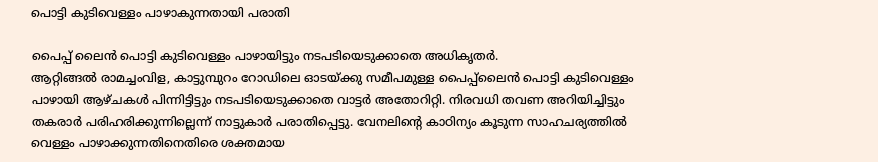പൊട്ടി കുടിവെള്ളം പാഴാകുന്നതായി പരാതി

പൈപ്പ് ലൈൻ പൊട്ടി കുടിവെള്ളം പാഴായിട്ടും നടപടിയെടുക്കാതെ അധികൃതർ.
ആറ്റിങ്ങൽ രാമച്ചംവിള, കാട്ടുമ്പുറം റോഡിലെ ഓടയ്ക്കു സമീപമുള്ള പൈപ്പ്‌ലൈൻ പൊട്ടി കുടിവെള്ളം പാഴായി ആഴ്ചകൾ പിന്നിട്ടിട്ടും നടപടിയെടുക്കാതെ വാട്ടർ അതോറിറ്റി. നിരവധി തവണ അറിയിച്ചിട്ടും തകരാർ പരിഹരിക്കുന്നില്ലെന്ന് നാട്ടുകാർ പരാതിപ്പെട്ടു. വേനലിന്റെ കാഠിന്യം കൂടുന്ന സാഹചര്യത്തിൽ വെള്ളം പാഴാക്കുന്നതിനെതിരെ ശക്തമായ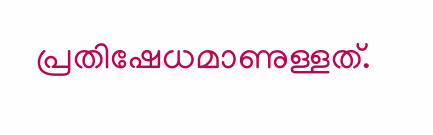പ്രതിഷേധമാണുള്ളത്.